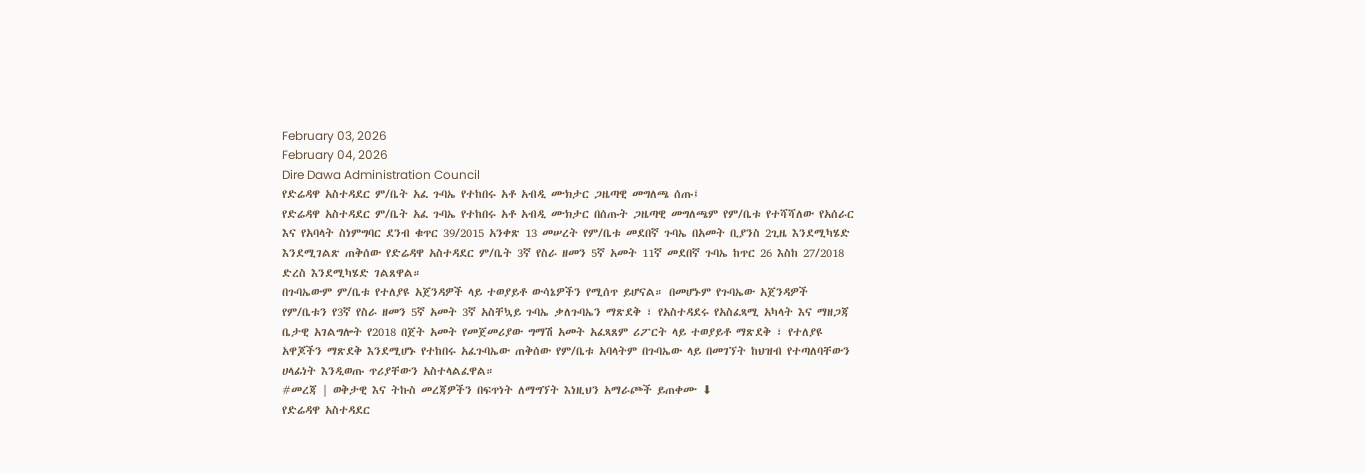February 03, 2026
February 04, 2026
Dire Dawa Administration Council
የድሬዳዋ አስተዳደር ም/ቤት አፈ ጉባኤ የተከበሩ አቶ አብዲ ሙክታር ጋዜጣዊ መግለጫ ሰጡ፤
የድሬዳዋ አስተዳደር ም/ቤት አፈ ጉባኤ የተከበሩ አቶ አብዲ ሙክታር በሰጡት ጋዜጣዊ መግለጫም የም/ቤቱ የተሻሻለው የአሰራር እና የአባላት ስነምግባር ደንብ ቁጥር 39/2015 አንቀጽ 13 መሠረት የም/ቤቱ መደበኛ ጉባኤ በአመት ቢያንስ 2ጊዜ እንደሚካሄድ እንደሚገልጽ ጠቅሰው የድሬዳዋ አስተዳደር ም/ቤት 3ኛ የስራ ዘመን 5ኛ አመት 11ኛ መደበኛ ጉባኤ ከጥር 26 እስከ 27/2018 ድረስ እንደሚካሄድ ገልጸዋል።
በጉባኤውም ም/ቤቱ የተለያዩ አጀንዳዎች ላይ ተወያይቶ ውሳኔዎችን የሚሰጥ ይሆናል። በመሆኑም የጉባኤው አጀንዳዎች የም/ቤቱን የ3ኛ የስራ ዘመን 5ኛ አመት 3ኛ አስቸኳይ ጉባኤ ቃለጉባኤን ማጽደቅ ፣ የአስተዳደሩ የአስፈጻሚ አካላት እና ማዘጋጃ ቤታዊ አገልግሎት የ2018 በጀት አመት የመጀመሪያው ግማሽ አመት አፈጻጸም ሪፖርት ላይ ተወያይቶ ማጽደቅ ፣ የተለያዩ አዋጆችን ማጽደቅ እንደሚሆኑ የተከበሩ አፈጉባኤው ጠቅሰው የም/ቤቱ አባላትም በጉባኤው ላይ በመገኘት ከህዝብ የተጣለባቸውን ሀላፊነት እንዲወጡ ጥሪያቸውን አስተላልፈዋል።
#መረጃ | ወቅታዊ እና ትኩስ መረጃዎችን በፍጥነት ለማግኘት እነዚህን አማራጮች ይጠቀሙ ⬇
የድሬዳዋ አስተዳደር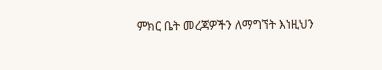ምክር ቤት መረጃዎችን ለማግኘት እነዚህን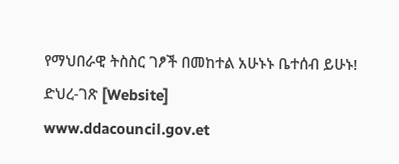የማህበራዊ ትስስር ገፆች በመከተል አሁኑኑ ቤተሰብ ይሁኑ!
ድህረ-ገጽ [Website]
www.ddacouncil.gov.et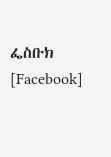ፌስቡክ [Facebook]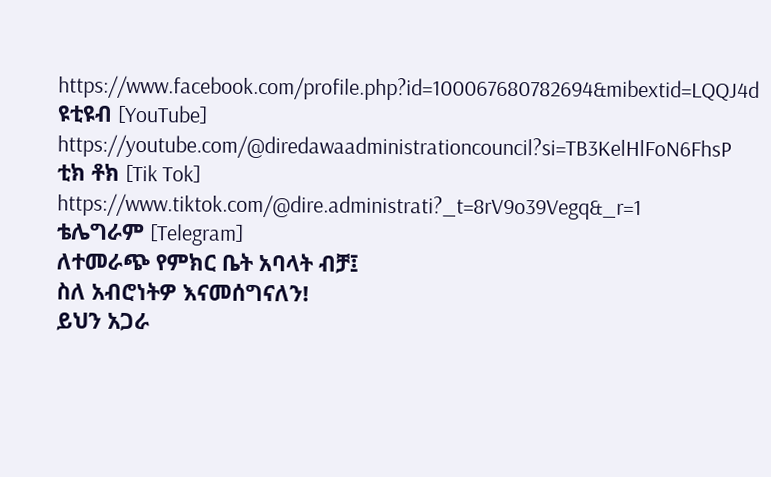https://www.facebook.com/profile.php?id=100067680782694&mibextid=LQQJ4d
ዩቲዩብ [YouTube]
https://youtube.com/@diredawaadministrationcouncil?si=TB3KelHlFoN6FhsP
ቲክ ቶክ [Tik Tok]
https://www.tiktok.com/@dire.administrati?_t=8rV9o39Vegq&_r=1
ቴሌግራም [Telegram]
ለተመራጭ የምክር ቤት አባላት ብቻ፤
ስለ አብሮነትዎ እናመሰግናለን!
ይህን አጋራ